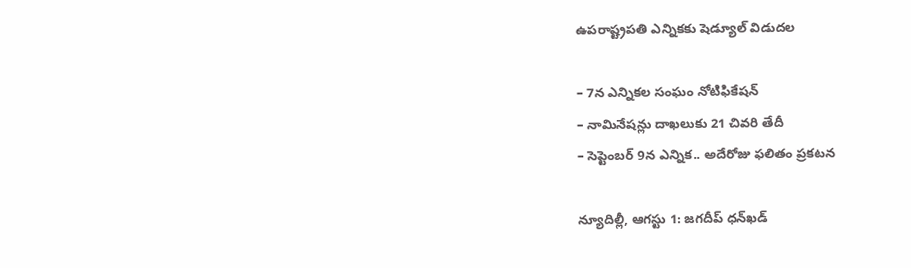ఉపరాష్ట్రపతి ఎన్నికకు షెడ్యూల్‌ విడుదల

– 7న ఎన్నికల సంఘం నోటిఫికేషన్‌
– నామినేషన్లు దాఖలుకు 21 చివరి తేదీ
– సెప్టెంబర్‌ 9న ఎన్నిక.. అదేరోజు ఫలితం ప్రకటన

న్యూదిల్లీ, ఆగస్టు 1: జగదీప్‌ ధన్‌ఖడ్‌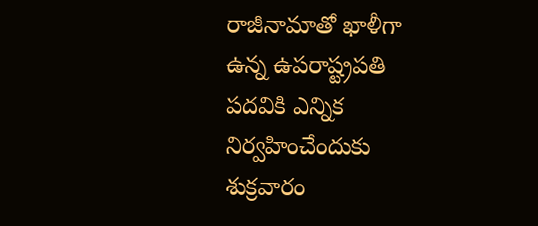రాజీనామాతో ఖాళీగా ఉన్న ఉపరాష్ట్రపతి పదవికి ఎన్నిక నిర్వహించేందుకు శుక్రవారం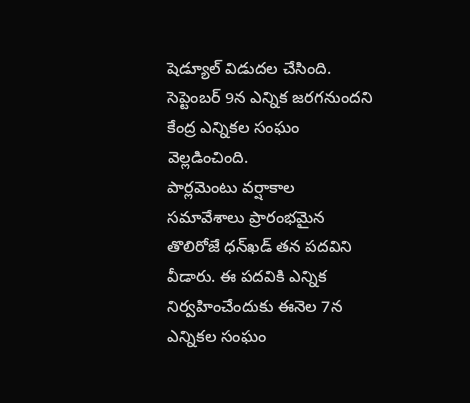షెడ్యూల్‌ విడుదల చేసింది. సెప్టెంబర్‌ 9న ఎన్నిక జరగనుందని కేంద్ర ఎన్నికల సంఘం వెల్ల‌డించింది.
పార్లమెంటు వర్షాకాల సమావేశాలు ప్రారంభమైన తొలిరోజే ధన్‌ఖడ్‌ తన పదవిని వీడారు. ఈ పదవికి ఎన్నిక నిర్వహించేందుకు ఈనెల 7న ఎన్నికల సంఘం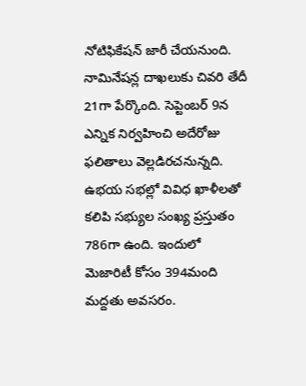నోటిఫికేషన్‌ జారీ చేయనుంది. నామినేషన్ల దాఖలుకు చివరి తేదీ 21గా పేర్కొంది. సెప్టెంబర్‌ 9న ఎన్నిక నిర్వహించి అదేరోజు ఫలితాలు వెల్లడిరచనున్నది. ఉభయ సభల్లో వివిధ ఖాళీలతో కలిపి సభ్యుల సంఖ్య ప్రస్తుతం 786గా ఉంది. ఇందులో మెజారిటీ కోసం 394మంది మద్దతు అవసరం.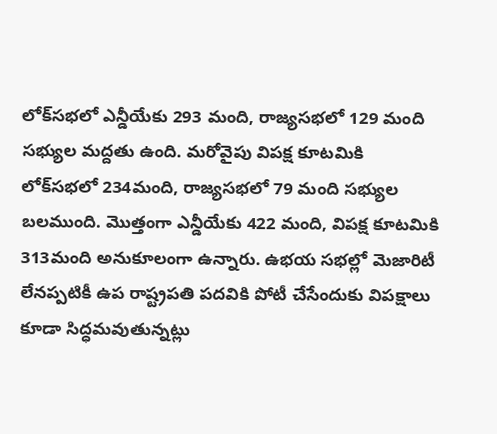లోక్‌సభలో ఎన్డీయేకు 293 మంది, రాజ్యసభలో 129 మంది సభ్యుల మద్దతు ఉంది. మరోవైపు విపక్ష కూటమికి లోక్‌సభలో 234మంది, రాజ్యసభలో 79 మంది సభ్యుల బలముంది. మొత్తంగా ఎన్డీయేకు 422 మంది, విపక్ష కూటమికి 313మంది అనుకూలంగా ఉన్నారు. ఉభయ సభల్లో మెజారిటీ లేనప్పటికీ ఉప రాష్ట్రపతి పదవికి పోటీ చేసేందుకు విపక్షాలు కూడా సిద్ధమవుతున్నట్లు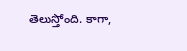తెలుస్తోంది. కాగా,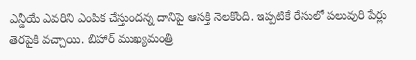ఎన్డీయే ఎవరిని ఎంపిక చేస్తుందన్న దానిపై ఆసక్తి నెలకొంది. ఇప్పటికే రేసులో పలువురి పేర్లు తెరపైకి వచ్చాయి. బిహార్‌ ముఖ్యమంత్రి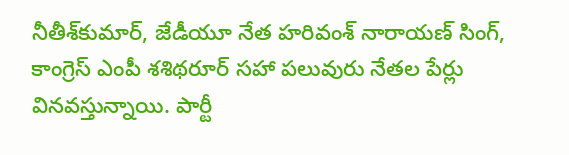నీతీశ్‌కుమార్‌, జేడీయూ నేత హరివంశ్‌ నారాయణ్‌ సింగ్‌, కాంగ్రెస్‌ ఎంపీ శశిథరూర్‌ సహా పలువురు నేతల పేర్లు వినవస్తున్నాయి. పార్టీ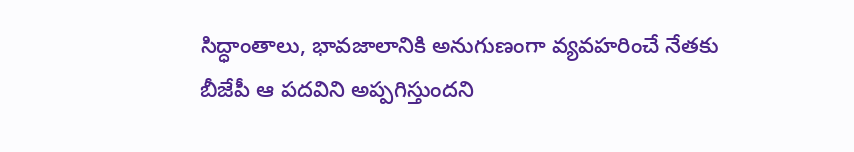సిద్ధాంతాలు, భావజాలానికి అనుగుణంగా వ్యవహరించే నేతకు బీజేపీ ఆ పదవిని అప్పగిస్తుందని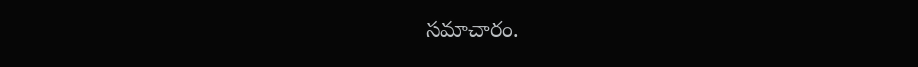సమాచారం.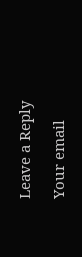Leave a Reply

Your email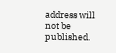address will not be published.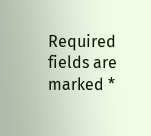Required fields are marked *